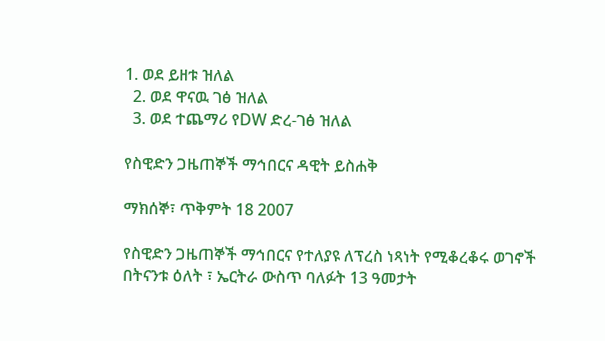1. ወደ ይዘቱ ዝለል
  2. ወደ ዋናዉ ገፅ ዝለል
  3. ወደ ተጨማሪ የDW ድረ-ገፅ ዝለል

የስዊድን ጋዜጠኞች ማኅበርና ዳዊት ይስሐቅ

ማክሰኞ፣ ጥቅምት 18 2007

የስዊድን ጋዜጠኞች ማኅበርና የተለያዩ ለፕረስ ነጻነት የሚቆረቆሩ ወገኖች በትናንቱ ዕለት ፣ ኤርትራ ውስጥ ባለፉት 13 ዓመታት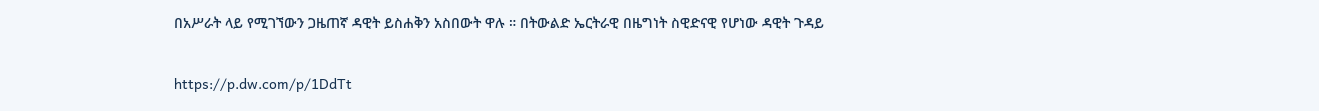በአሥራት ላይ የሚገኘውን ጋዜጠኛ ዳዊት ይስሐቅን አስበውት ዋሉ ። በትውልድ ኤርትራዊ በዜግነት ስዊድናዊ የሆነው ዳዊት ጉዳይ

https://p.dw.com/p/1DdTt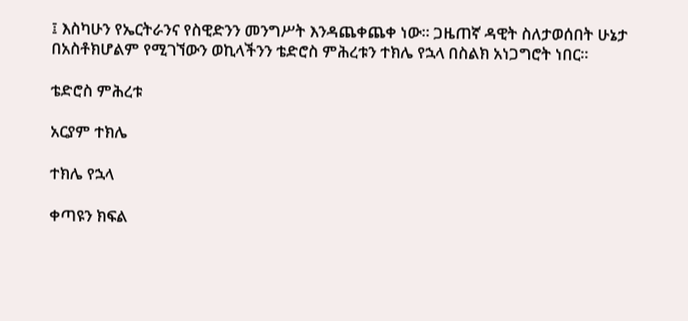፤ እስካሁን የኤርትራንና የስዊድንን መንግሥት እንዳጨቀጨቀ ነው። ጋዜጠኛ ዳዊት ስለታወሰበት ሁኔታ በአስቶክሆልም የሚገኘውን ወኪላችንን ቴድሮስ ምሕረቱን ተክሌ የኋላ በስልክ አነጋግሮት ነበር።

ቴድሮስ ምሕረቱ

አርያም ተክሌ

ተክሌ የኋላ

ቀጣዩን ክፍል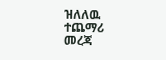ዝለለዉ ተጨማሪ መረጃ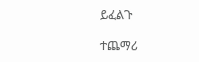ይፈልጉ

ተጨማሪ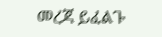መረጃ ይፈልጉ